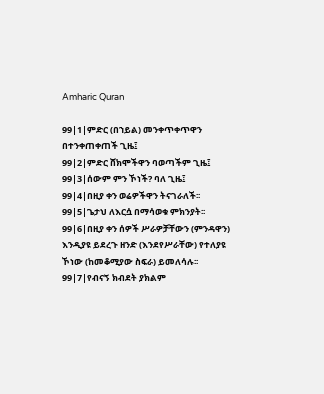Amharic Quran

99|1|ምድር (በኀይል) መንቀጥቀጥዋን በተንቀጠቀጠች ጊዜ፤
99|2|ምድር ሸክሞችዋን ባወጣችም ጊዜ፤
99|3|ሰውም ምን ኾነች? ባለ ጊዜ፤
99|4|በዚያ ቀን ወሬዎችዋን ትናገራለች፡፡
99|5|ጌታህ ለእርሷ በማሳወቁ ምክንያት፡፡
99|6|በዚያ ቀን ሰዎች ሥራዎቻቸውን (ምንዳዋን) እንዲያዩ ይደረጉ ዘንድ (እንደየሥራቸው) የተለያዩ ኾነው (ከመቆሚያው ስፍራ) ይመለሳሉ፡፡
99|7|የብናኝ ክብደት ያክልም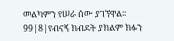መልካምን የሠራ ሰው ያገኘዋል፡፡
99|8|የብናኝ ክብደት ያክልም ክፉን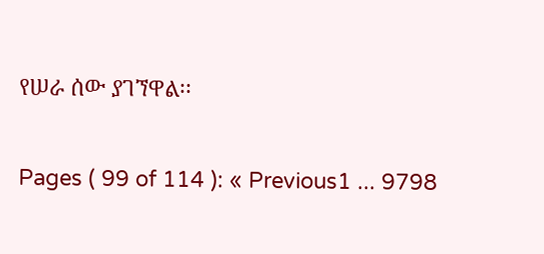የሠራ ሰው ያገኘዋል፡፡

Pages ( 99 of 114 ): « Previous1 ... 9798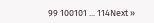99 100101 ... 114Next »